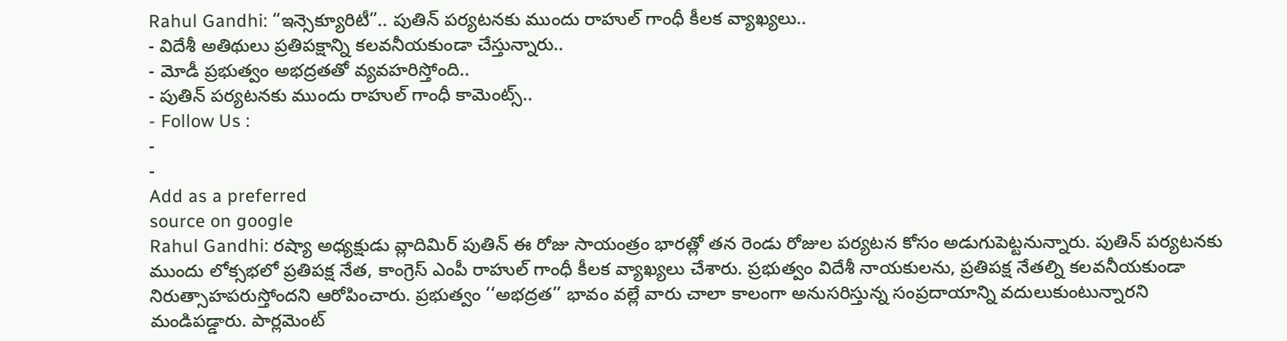Rahul Gandhi: “ఇన్సెక్యూరిటీ”.. పుతిన్ పర్యటనకు ముందు రాహుల్ గాంధీ కీలక వ్యాఖ్యలు..
- విదేశీ అతిథులు ప్రతిపక్షాన్ని కలవనీయకుండా చేస్తున్నారు..
- మోడీ ప్రభుత్వం అభద్రతతో వ్యవహరిస్తోంది..
- పుతిన్ పర్యటనకు ముందు రాహుల్ గాంధీ కామెంట్స్..
- Follow Us :
-
-
Add as a preferred
source on google
Rahul Gandhi: రష్యా అధ్యక్షుడు వ్లాదిమిర్ పుతిన్ ఈ రోజు సాయంత్రం భారత్లో తన రెండు రోజుల పర్యటన కోసం అడుగుపెట్టనున్నారు. పుతిన్ పర్యటనకు ముందు లోక్సభలో ప్రతిపక్ష నేత, కాంగ్రెస్ ఎంపీ రాహుల్ గాంధీ కీలక వ్యాఖ్యలు చేశారు. ప్రభుత్వం విదేశీ నాయకులను, ప్రతిపక్ష నేతల్ని కలవనీయకుండా నిరుత్సాహపరుస్తోందని ఆరోపించారు. ప్రభుత్వం ‘‘అభద్రత’’ భావం వల్లే వారు చాలా కాలంగా అనుసరిస్తున్న సంప్రదాయాన్ని వదులుకుంటున్నారని మండిపడ్డారు. పార్లమెంట్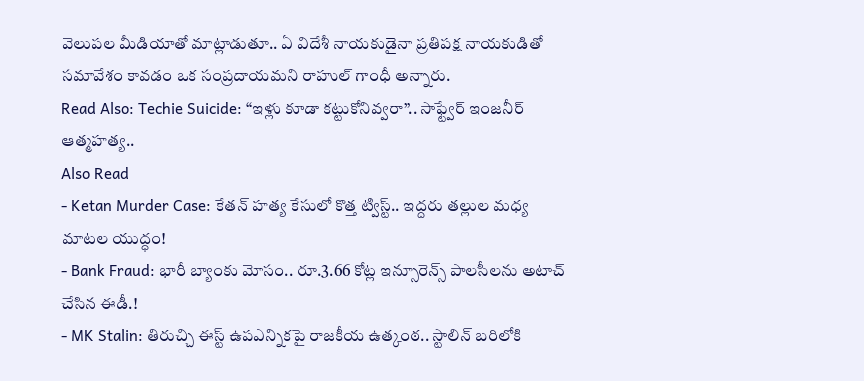వెలుపల మీడియాతో మాట్లాడుతూ.. ఏ విదేశీ నాయకుడైనా ప్రతిపక్ష నాయకుడితో సమావేశం కావడం ఒక సంప్రదాయమని రాహుల్ గాంధీ అన్నారు.
Read Also: Techie Suicide: “ఇళ్లు కూడా కట్టుకోనివ్వరా”.. సాఫ్ట్వేర్ ఇంజనీర్ ఆత్మహత్య..
Also Read
- Ketan Murder Case: కేతన్ హత్య కేసులో కొత్త ట్విస్ట్.. ఇద్దరు తల్లుల మధ్య మాటల యుద్ధం!
- Bank Fraud: భారీ బ్యాంకు మోసం.. రూ.3.66 కోట్ల ఇన్సూరెన్స్ పాలసీలను అటాచ్ చేసిన ఈడీ.!
- MK Stalin: తిరుచ్చి ఈస్ట్ ఉపఎన్నికపై రాజకీయ ఉత్కంఠ.. స్టాలిన్ బరిలోకి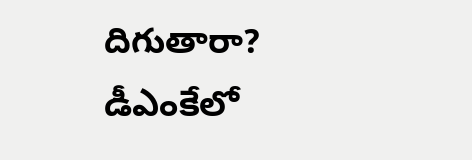దిగుతారా? డీఎంకేలో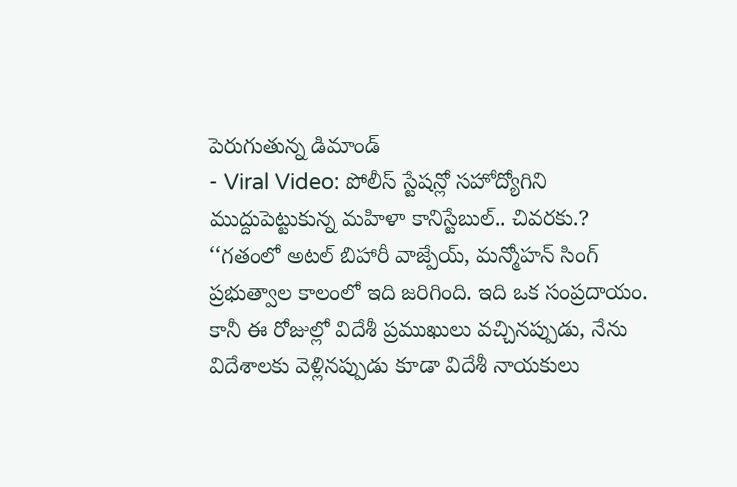పెరుగుతున్న డిమాండ్
- Viral Video: పోలీస్ స్టేషన్లో సహోద్యోగిని ముద్దుపెట్టుకున్న మహిళా కానిస్టేబుల్.. చివరకు.?
‘‘గతంలో అటల్ బిహారీ వాజ్పేయ్, మన్మోహన్ సింగ్ ప్రభుత్వాల కాలంలో ఇది జరిగింది. ఇది ఒక సంప్రదాయం. కానీ ఈ రోజుల్లో విదేశీ ప్రముఖులు వచ్చినప్పుడు, నేను విదేశాలకు వెళ్లినప్పుడు కూడా విదేశీ నాయకులు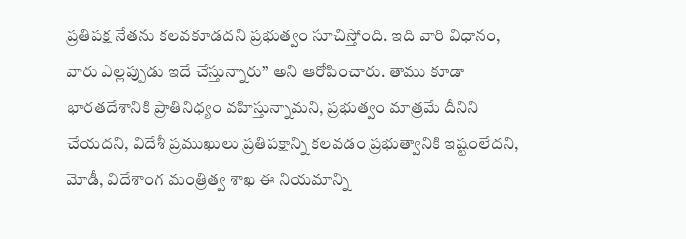ప్రతిపక్ష నేతను కలవకూడదని ప్రభుత్వం సూచిస్తోంది. ఇది వారి విధానం, వారు ఎల్లప్పుడు ఇదే చేస్తున్నారు’’ అని ఆరోపించారు. తాము కూడా భారతదేశానికి ప్రాతినిధ్యం వహిస్తున్నామని, ప్రభుత్వం మాత్రమే దీనిని చేయదని, విదేశీ ప్రముఖులు ప్రతిపక్షాన్ని కలవడం ప్రభుత్వానికి ఇష్టంలేదని, మోడీ, విదేశాంగ మంత్రిత్వ శాఖ ఈ నియమాన్ని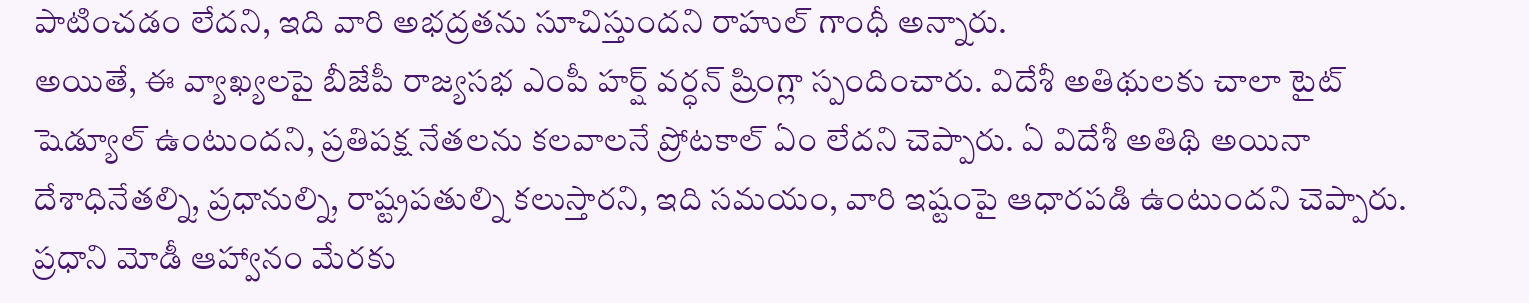పాటించడం లేదని, ఇది వారి అభద్రతను సూచిస్తుందని రాహుల్ గాంధీ అన్నారు.
అయితే, ఈ వ్యాఖ్యలపై బీజేపీ రాజ్యసభ ఎంపీ హర్ష్ వర్ధన్ ష్రింగ్లా స్పందించారు. విదేశీ అతిథులకు చాలా టైట్ షెడ్యూల్ ఉంటుందని, ప్రతిపక్ష నేతలను కలవాలనే ప్రోటకాల్ ఏం లేదని చెప్పారు. ఏ విదేశీ అతిథి అయినా దేశాధినేతల్ని, ప్రధానుల్ని, రాష్ట్రపతుల్ని కలుస్తారని, ఇది సమయం, వారి ఇష్టంపై ఆధారపడి ఉంటుందని చెప్పారు. ప్రధాని మోడీ ఆహ్వానం మేరకు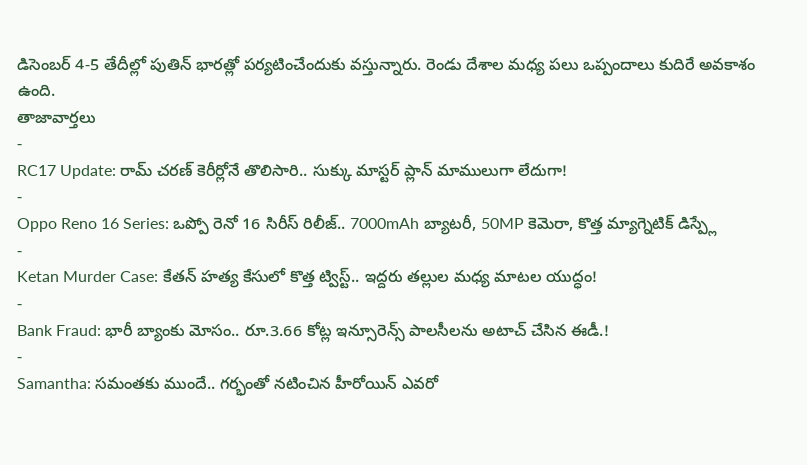డిసెంబర్ 4-5 తేదీల్లో పుతిన్ భారత్లో పర్యటించేందుకు వస్తున్నారు. రెండు దేశాల మధ్య పలు ఒప్పందాలు కుదిరే అవకాశం ఉంది.
తాజావార్తలు
-
RC17 Update: రామ్ చరణ్ కెరీర్లోనే తొలిసారి.. సుక్కు మాస్టర్ ప్లాన్ మాములుగా లేదుగా!
-
Oppo Reno 16 Series: ఒప్పో రెనో 16 సిరీస్ రిలీజ్.. 7000mAh బ్యాటరీ, 50MP కెమెరా, కొత్త మ్యాగ్నెటిక్ డిస్ప్లే
-
Ketan Murder Case: కేతన్ హత్య కేసులో కొత్త ట్విస్ట్.. ఇద్దరు తల్లుల మధ్య మాటల యుద్ధం!
-
Bank Fraud: భారీ బ్యాంకు మోసం.. రూ.3.66 కోట్ల ఇన్సూరెన్స్ పాలసీలను అటాచ్ చేసిన ఈడీ.!
-
Samantha: సమంతకు ముందే.. గర్భంతో నటించిన హీరోయిన్ ఎవరో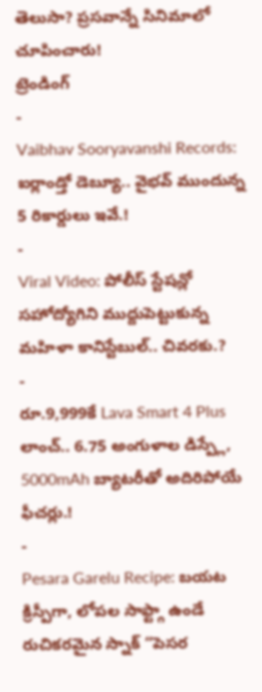తెలుసా? ప్రసవాన్నే సినిమాలో చూపించారు!
ట్రెండింగ్
-
Vaibhav Sooryavanshi Records: ఐర్లాండ్తో డెబ్యూ.. వైభవ్ ముందున్న 5 రికార్డులు ఇవే.!
-
Viral Video: పోలీస్ స్టేషన్లో సహోద్యోగిని ముద్దుపెట్టుకున్న మహిళా కానిస్టేబుల్.. చివరకు.?
-
రూ.9,999కే Lava Smart 4 Plus లాంచ్.. 6.75 అంగుళాల డిస్ప్లే, 5000mAh బ్యాటరీతో అదిరిపోయే ఫీచర్లు.!
-
Pesara Garelu Recipe: బయట క్రిస్పీగా, లోపల సాఫ్ట్గా ఉండే రుచికరమైన స్నాక్ “పెసర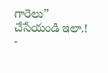గారెలు” చేసేయండి ఇలా.!
-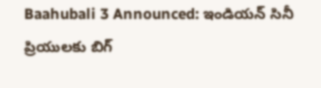Baahubali 3 Announced: ఇండియన్ సినీ ప్రియులకు బిగ్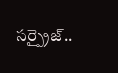సర్ప్రైజ్..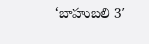‘బాహుబలి 3′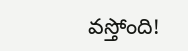వస్తోంది!